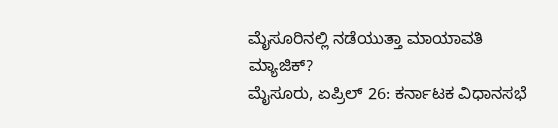ಮೈಸೂರಿನಲ್ಲಿ ನಡೆಯುತ್ತಾ ಮಾಯಾವತಿ ಮ್ಯಾಜಿಕ್?
ಮೈಸೂರು, ಏಪ್ರಿಲ್ 26: ಕರ್ನಾಟಕ ವಿಧಾನಸಭೆ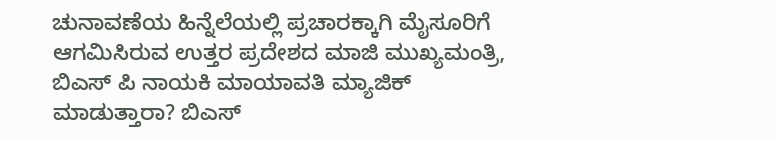ಚುನಾವಣೆಯ ಹಿನ್ನೆಲೆಯಲ್ಲಿ ಪ್ರಚಾರಕ್ಕಾಗಿ ಮೈಸೂರಿಗೆ ಆಗಮಿಸಿರುವ ಉತ್ತರ ಪ್ರದೇಶದ ಮಾಜಿ ಮುಖ್ಯಮಂತ್ರಿ, ಬಿಎಸ್ ಪಿ ನಾಯಕಿ ಮಾಯಾವತಿ ಮ್ಯಾಜಿಕ್ ಮಾಡುತ್ತಾರಾ? ಬಿಎಸ್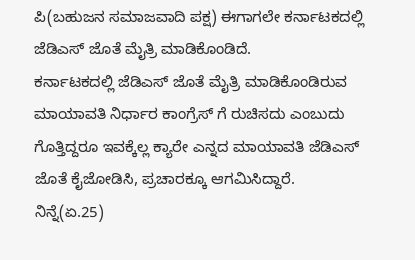ಪಿ(ಬಹುಜನ ಸಮಾಜವಾದಿ ಪಕ್ಷ) ಈಗಾಗಲೇ ಕರ್ನಾಟಕದಲ್ಲಿ ಜೆಡಿಎಸ್ ಜೊತೆ ಮೈತ್ರಿ ಮಾಡಿಕೊಂಡಿದೆ.
ಕರ್ನಾಟಕದಲ್ಲಿ ಜೆಡಿಎಸ್ ಜೊತೆ ಮೈತ್ರಿ ಮಾಡಿಕೊಂಡಿರುವ ಮಾಯಾವತಿ ನಿರ್ಧಾರ ಕಾಂಗ್ರೆಸ್ ಗೆ ರುಚಿಸದು ಎಂಬುದು ಗೊತ್ತಿದ್ದರೂ ಇವಕ್ಕೆಲ್ಲ ಕ್ಯಾರೇ ಎನ್ನದ ಮಾಯಾವತಿ ಜೆಡಿಎಸ್ ಜೊತೆ ಕೈಜೋಡಿಸಿ, ಪ್ರಚಾರಕ್ಕೂ ಆಗಮಿಸಿದ್ದಾರೆ.
ನಿನ್ನೆ(ಏ.25)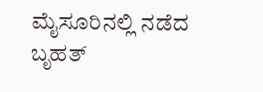ಮೈಸೂರಿನಲ್ಲಿ ನಡೆದ ಬೃಹತ್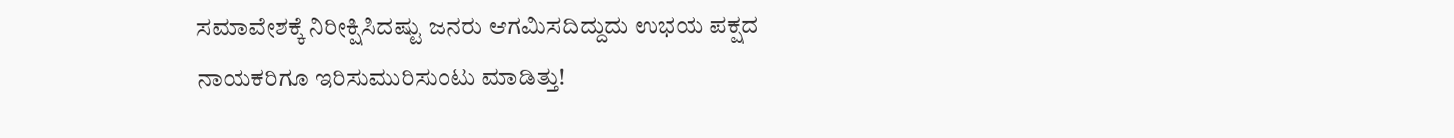ಸಮಾವೇಶಕ್ಕೆ ನಿರೀಕ್ಷಿಸಿದಷ್ಟು ಜನರು ಆಗಮಿಸದಿದ್ದುದು ಉಭಯ ಪಕ್ಷದ ನಾಯಕರಿಗೂ ಇರಿಸುಮುರಿಸುಂಟು ಮಾಡಿತ್ತು!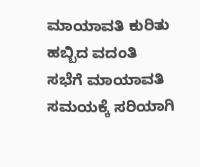ಮಾಯಾವತಿ ಕುರಿತು ಹಬ್ಬಿದ ವದಂತಿ
ಸಭೆಗೆ ಮಾಯಾವತಿ ಸಮಯಕ್ಕೆ ಸರಿಯಾಗಿ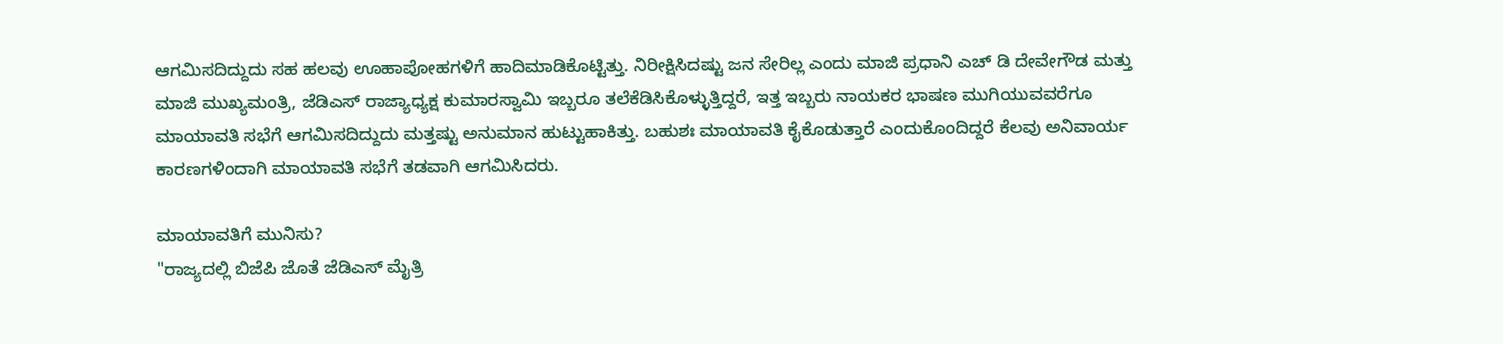ಆಗಮಿಸದಿದ್ದುದು ಸಹ ಹಲವು ಊಹಾಪೋಹಗಳಿಗೆ ಹಾದಿಮಾಡಿಕೊಟ್ಟಿತ್ತು. ನಿರೀಕ್ಷಿಸಿದಷ್ಟು ಜನ ಸೇರಿಲ್ಲ ಎಂದು ಮಾಜಿ ಪ್ರಧಾನಿ ಎಚ್ ಡಿ ದೇವೇಗೌಡ ಮತ್ತು ಮಾಜಿ ಮುಖ್ಯಮಂತ್ರಿ, ಜೆಡಿಎಸ್ ರಾಜ್ಯಾಧ್ಯಕ್ಷ ಕುಮಾರಸ್ವಾಮಿ ಇಬ್ಬರೂ ತಲೆಕೆಡಿಸಿಕೊಳ್ಳುತ್ತಿದ್ದರೆ, ಇತ್ತ ಇಬ್ಬರು ನಾಯಕರ ಭಾಷಣ ಮುಗಿಯುವವರೆಗೂ ಮಾಯಾವತಿ ಸಭೆಗೆ ಆಗಮಿಸದಿದ್ದುದು ಮತ್ತಷ್ಟು ಅನುಮಾನ ಹುಟ್ಟುಹಾಕಿತ್ತು. ಬಹುಶಃ ಮಾಯಾವತಿ ಕೈಕೊಡುತ್ತಾರೆ ಎಂದುಕೊಂದಿದ್ದರೆ ಕೆಲವು ಅನಿವಾರ್ಯ ಕಾರಣಗಳಿಂದಾಗಿ ಮಾಯಾವತಿ ಸಭೆಗೆ ತಡವಾಗಿ ಆಗಮಿಸಿದರು.

ಮಾಯಾವತಿಗೆ ಮುನಿಸು?
"ರಾಜ್ಯದಲ್ಲಿ ಬಿಜೆಪಿ ಜೊತೆ ಜೆಡಿಎಸ್ ಮೈತ್ರಿ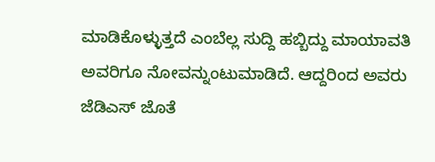ಮಾಡಿಕೊಳ್ಳುತ್ತದೆ ಎಂಬೆಲ್ಲ ಸುದ್ದಿ ಹಬ್ಬಿದ್ದು ಮಾಯಾವತಿ ಅವರಿಗೂ ನೋವನ್ನುಂಟುಮಾಡಿದೆ. ಆದ್ದರಿಂದ ಅವರು ಜೆಡಿಎಸ್ ಜೊತೆ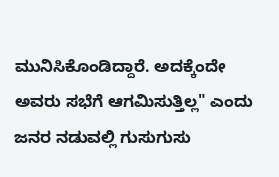ಮುನಿಸಿಕೊಂಡಿದ್ದಾರೆ. ಅದಕ್ಕೆಂದೇ ಅವರು ಸಭೆಗೆ ಆಗಮಿಸುತ್ತಿಲ್ಲ" ಎಂದು ಜನರ ನಡುವಲ್ಲಿ ಗುಸುಗುಸು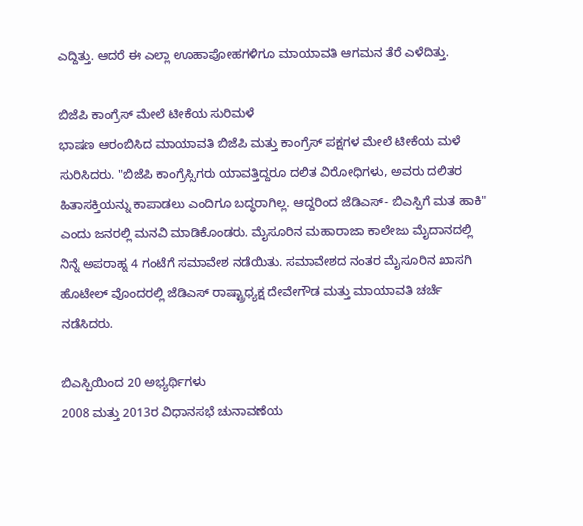ಎದ್ದಿತ್ತು. ಆದರೆ ಈ ಎಲ್ಲಾ ಊಹಾಪೋಹಗಳಿಗೂ ಮಾಯಾವತಿ ಆಗಮನ ತೆರೆ ಎಳೆದಿತ್ತು.

ಬಿಜೆಪಿ ಕಾಂಗ್ರೆಸ್ ಮೇಲೆ ಟೀಕೆಯ ಸುರಿಮಳೆ
ಭಾಷಣ ಆರಂಬಿಸಿದ ಮಾಯಾವತಿ ಬಿಜೆಪಿ ಮತ್ತು ಕಾಂಗ್ರೆಸ್ ಪಕ್ಷಗಳ ಮೇಲೆ ಟೀಕೆಯ ಮಳೆ ಸುರಿಸಿದರು. "ಬಿಜೆಪಿ ಕಾಂಗ್ರೆಸ್ಸಿಗರು ಯಾವತ್ತಿದ್ದರೂ ದಲಿತ ವಿರೋಧಿಗಳು, ಅವರು ದಲಿತರ ಹಿತಾಸಕ್ತಿಯನ್ನು ಕಾಪಾಡಲು ಎಂದಿಗೂ ಬದ್ಧರಾಗಿಲ್ಲ. ಆದ್ದರಿಂದ ಜೆಡಿಎಸ್- ಬಿಎಸ್ಪಿಗೆ ಮತ ಹಾಕಿ" ಎಂದು ಜನರಲ್ಲಿ ಮನವಿ ಮಾಡಿಕೊಂಡರು. ಮೈಸೂರಿನ ಮಹಾರಾಜಾ ಕಾಲೇಜು ಮೈದಾನದಲ್ಲಿ ನಿನ್ನೆ ಅಪರಾಹ್ನ 4 ಗಂಟೆಗೆ ಸಮಾವೇಶ ನಡೆಯಿತು. ಸಮಾವೇಶದ ನಂತರ ಮೈಸೂರಿನ ಖಾಸಗಿ ಹೊಟೇಲ್ ವೊಂದರಲ್ಲಿ ಜೆಡಿಎಸ್ ರಾಷ್ಟ್ರಾಧ್ಯಕ್ಷ ದೇವೇಗೌಡ ಮತ್ತು ಮಾಯಾವತಿ ಚರ್ಚೆ ನಡೆಸಿದರು.

ಬಿಎಸ್ಪಿಯಿಂದ 20 ಅಭ್ಯರ್ಥಿಗಳು
2008 ಮತ್ತು 2013ರ ವಿಧಾನಸಭೆ ಚುನಾವಣೆಯ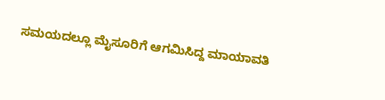ಸಮಯದಲ್ಲೂ ಮೈಸೂರಿಗೆ ಆಗಮಿಸಿದ್ದ ಮಾಯಾವತಿ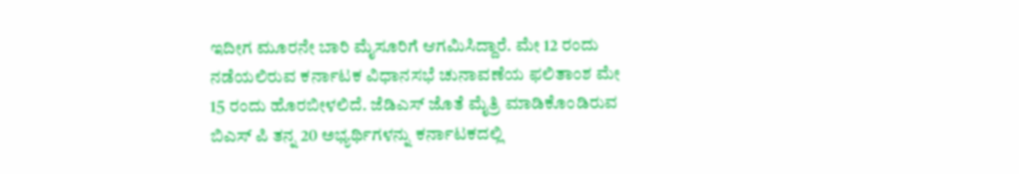ಇದೀಗ ಮೂರನೇ ಬಾರಿ ಮೈಸೂರಿಗೆ ಆಗಮಿಸಿದ್ದಾರೆ. ಮೇ 12 ರಂದು ನಡೆಯಲಿರುವ ಕರ್ನಾಟಕ ವಿಧಾನಸಭೆ ಚುನಾವಣೆಯ ಫಲಿತಾಂಶ ಮೇ 15 ರಂದು ಹೊರಬೀಳಲಿದೆ. ಜೆಡಿಎಸ್ ಜೊತೆ ಮೈತ್ರಿ ಮಾಡಿಕೊಂಡಿರುವ ಬಿಎಸ್ ಪಿ ತನ್ನ 20 ಅಭ್ಯರ್ಥಿಗಳನ್ನು ಕರ್ನಾಟಕದಲ್ಲಿ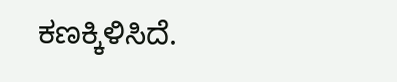ಕಣಕ್ಕಿಳಿಸಿದೆ.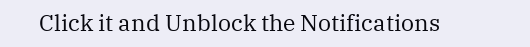Click it and Unblock the Notifications